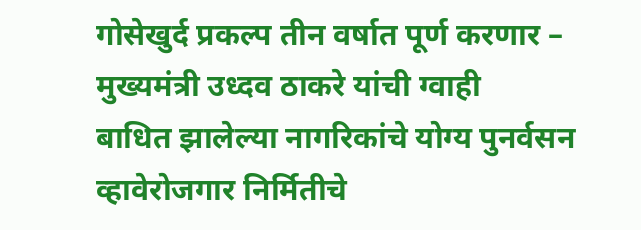गोसेखुर्द प्रकल्प तीन वर्षात पूर्ण करणार – मुख्यमंत्री उध्दव ठाकरे यांची ग्वाही
बाधित झालेल्या नागरिकांचे योग्य पुनर्वसन व्हावेरोजगार निर्मितीचे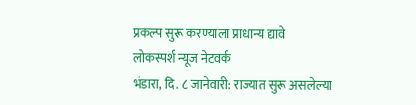प्रकल्प सुरू करण्याला प्राधान्य द्यावे
लोकस्पर्श न्यूज नेटवर्क
भंडारा, दि. ८ जानेवारी: राज्यात सुरू असलेल्या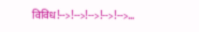विविध!-->!-->!-->!-->!-->…